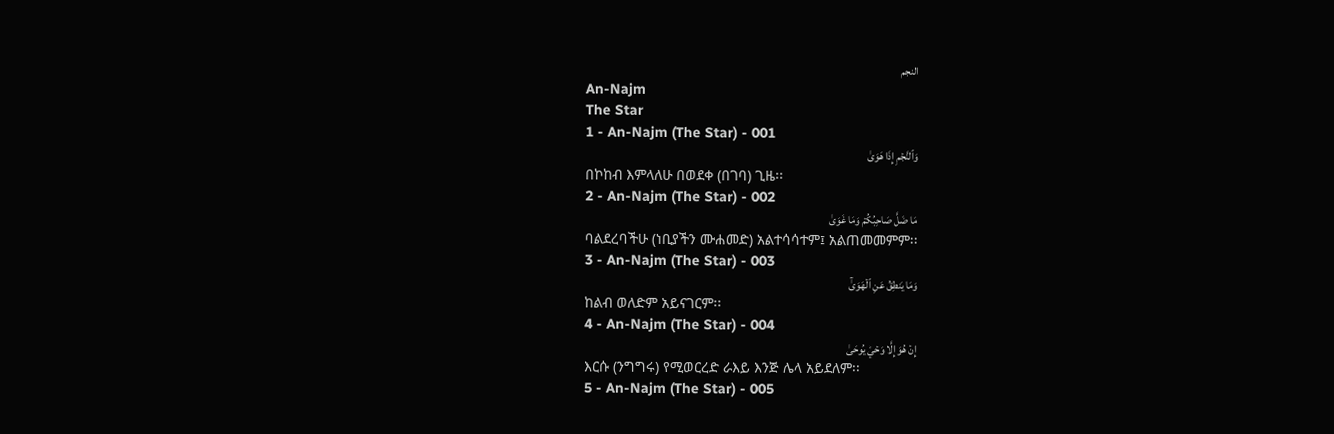النجم
An-Najm
The Star
1 - An-Najm (The Star) - 001
وَٱلنَّجۡمِ إِذَا هَوَىٰ
በኮከብ እምላለሁ በወደቀ (በገባ) ጊዜ፡፡
2 - An-Najm (The Star) - 002
مَا ضَلَّ صَاحِبُكُمۡ وَمَا غَوَىٰ
ባልደረባችሁ (ነቢያችን ሙሐመድ) አልተሳሳተም፤ አልጠመመምም፡፡
3 - An-Najm (The Star) - 003
وَمَا يَنطِقُ عَنِ ٱلۡهَوَىٰٓ
ከልብ ወለድም አይናገርም፡፡
4 - An-Najm (The Star) - 004
إِنۡ هُوَ إِلَّا وَحۡيٞ يُوحَىٰ
እርሱ (ንግግሩ) የሚወርረድ ራእይ እንጅ ሌላ አይደለም፡፡
5 - An-Najm (The Star) - 005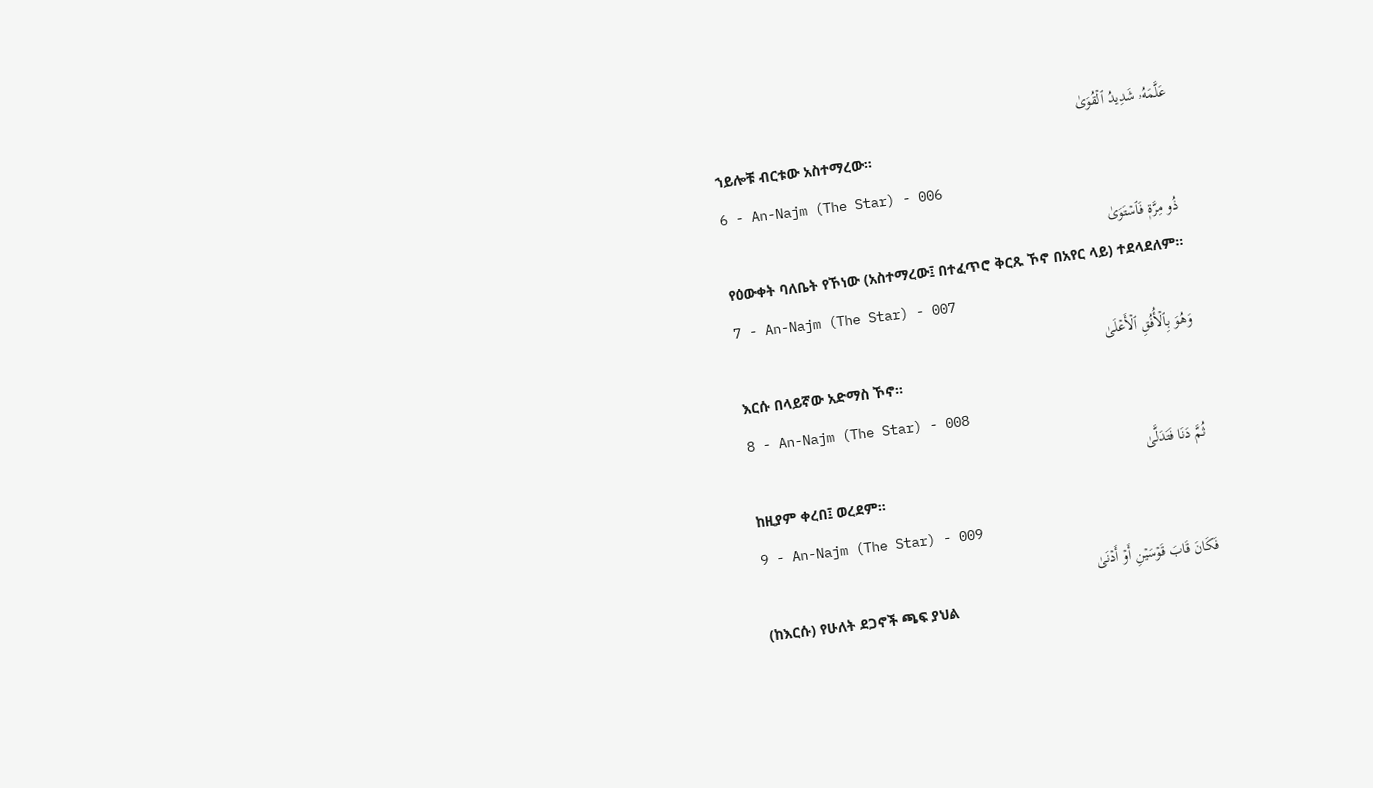عَلَّمَهُۥ شَدِيدُ ٱلۡقُوَىٰ
ኀይሎቹ ብርቱው አስተማረው፡፡
6 - An-Najm (The Star) - 006
ذُو مِرَّةٖ فَٱسۡتَوَىٰ
የዕውቀት ባለቤት የኾነው (አስተማረው፤ በተፈጥሮ ቅርጹ ኾኖ በአየር ላይ) ተደላደለም፡፡
7 - An-Najm (The Star) - 007
وَهُوَ بِٱلۡأُفُقِ ٱلۡأَعۡلَىٰ
እርሱ በላይኛው አድማስ ኾኖ፡፡
8 - An-Najm (The Star) - 008
ثُمَّ دَنَا فَتَدَلَّىٰ
ከዚያም ቀረበ፤ ወረደም፡፡
9 - An-Najm (The Star) - 009
فَكَانَ قَابَ قَوۡسَيۡنِ أَوۡ أَدۡنَىٰ
(ከእርሱ) የሁለት ደጋኖች ጫፍ ያህል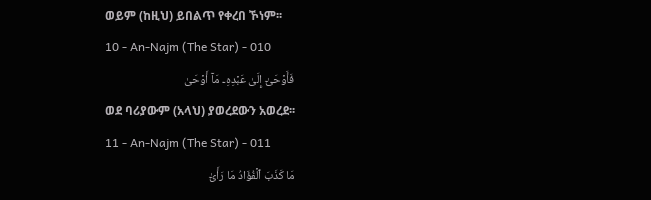ወይም (ከዚህ) ይበልጥ የቀረበ ኾነም፡፡
10 - An-Najm (The Star) - 010
فَأَوۡحَىٰٓ إِلَىٰ عَبۡدِهِۦ مَآ أَوۡحَىٰ
ወደ ባሪያውም (አላህ) ያወረደውን አወረደ፡፡
11 - An-Najm (The Star) - 011
مَا كَذَبَ ٱلۡفُؤَادُ مَا رَأَىٰٓ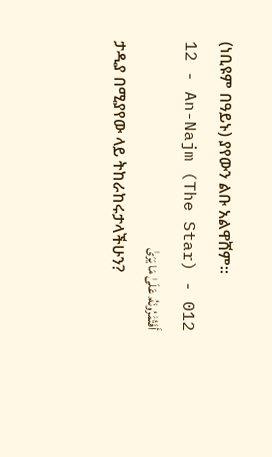(ነቢዩም በዓይኑ) ያየውን ልቡ አልዋሸም፡፡
12 - An-Najm (The Star) - 012
أَفَتُمَٰرُونَهُۥ عَلَىٰ مَا يَرَىٰ
ታዲያ በሚያየው ላይ ትከራከሩታላችሁን?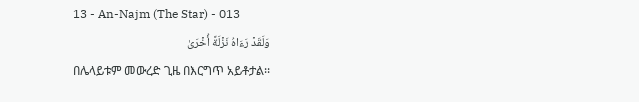13 - An-Najm (The Star) - 013
وَلَقَدۡ رَءَاهُ نَزۡلَةً أُخۡرَىٰ
በሌላይቱም መውረድ ጊዜ በእርግጥ አይቶታል፡፡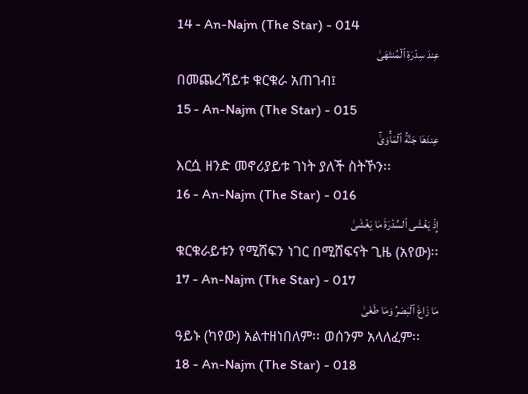14 - An-Najm (The Star) - 014
عِندَ سِدۡرَةِ ٱلۡمُنتَهَىٰ
በመጨረሻይቱ ቁርቁራ አጠገብ፤
15 - An-Najm (The Star) - 015
عِندَهَا جَنَّةُ ٱلۡمَأۡوَىٰٓ
እርሷ ዘንድ መኖሪያይቱ ገነት ያለች ስትኾን፡፡
16 - An-Najm (The Star) - 016
إِذۡ يَغۡشَى ٱلسِّدۡرَةَ مَا يَغۡشَىٰ
ቁርቁራይቱን የሚሸፍን ነገር በሚሸፍናት ጊዜ (አየው)፡፡
17 - An-Najm (The Star) - 017
مَا زَاغَ ٱلۡبَصَرُ وَمَا طَغَىٰ
ዓይኑ (ካየው) አልተዘነበለም፡፡ ወሰንም አላለፈም፡፡
18 - An-Najm (The Star) - 018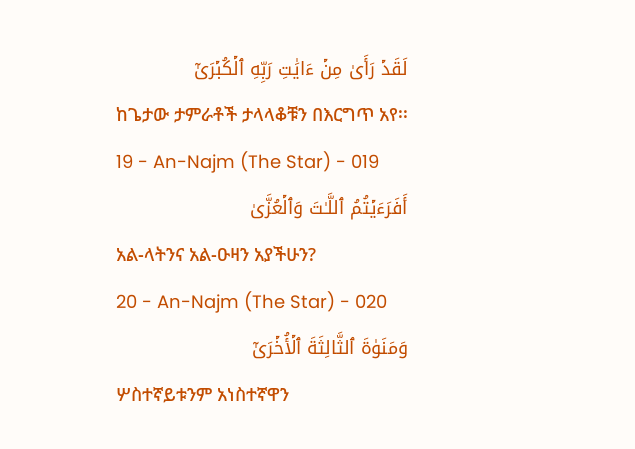لَقَدۡ رَأَىٰ مِنۡ ءَايَٰتِ رَبِّهِ ٱلۡكُبۡرَىٰٓ
ከጌታው ታምራቶች ታላላቆቹን በእርግጥ አየ፡፡
19 - An-Najm (The Star) - 019
أَفَرَءَيۡتُمُ ٱللَّـٰتَ وَٱلۡعُزَّىٰ
አል-ላትንና አል-ዑዛን አያችሁን?
20 - An-Najm (The Star) - 020
وَمَنَوٰةَ ٱلثَّالِثَةَ ٱلۡأُخۡرَىٰٓ
ሦስተኛይቱንም አነስተኛዋን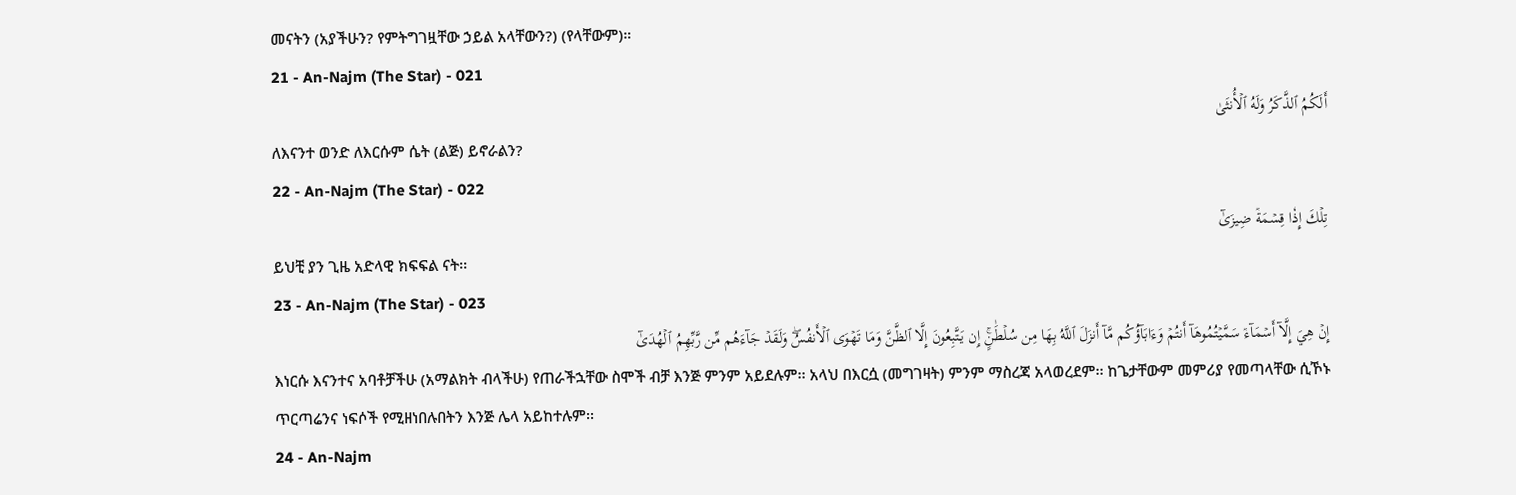መናትን (አያችሁን? የምትግገዟቸው ኃይል አላቸውን?) (የላቸውም)።
21 - An-Najm (The Star) - 021
أَلَكُمُ ٱلذَّكَرُ وَلَهُ ٱلۡأُنثَىٰ
ለእናንተ ወንድ ለእርሱም ሴት (ልጅ) ይኖራልን?
22 - An-Najm (The Star) - 022
تِلۡكَ إِذٗا قِسۡمَةٞ ضِيزَىٰٓ
ይህቺ ያን ጊዜ አድላዊ ክፍፍል ናት፡፡
23 - An-Najm (The Star) - 023
إِنۡ هِيَ إِلَّآ أَسۡمَآءٞ سَمَّيۡتُمُوهَآ أَنتُمۡ وَءَابَآؤُكُم مَّآ أَنزَلَ ٱللَّهُ بِهَا مِن سُلۡطَٰنٍۚ إِن يَتَّبِعُونَ إِلَّا ٱلظَّنَّ وَمَا تَهۡوَى ٱلۡأَنفُسُۖ وَلَقَدۡ جَآءَهُم مِّن رَّبِّهِمُ ٱلۡهُدَىٰٓ
እነርሱ እናንተና አባቶቻችሁ (አማልክት ብላችሁ) የጠራችኋቸው ስሞች ብቻ እንጅ ምንም አይደሉም፡፡ አላህ በእርሷ (መግገዛት) ምንም ማስረጃ አላወረደም፡፡ ከጌታቸውም መምሪያ የመጣላቸው ሲኾኑ ጥርጣሬንና ነፍሶች የሚዘነበሉበትን እንጅ ሌላ አይከተሉም፡፡
24 - An-Najm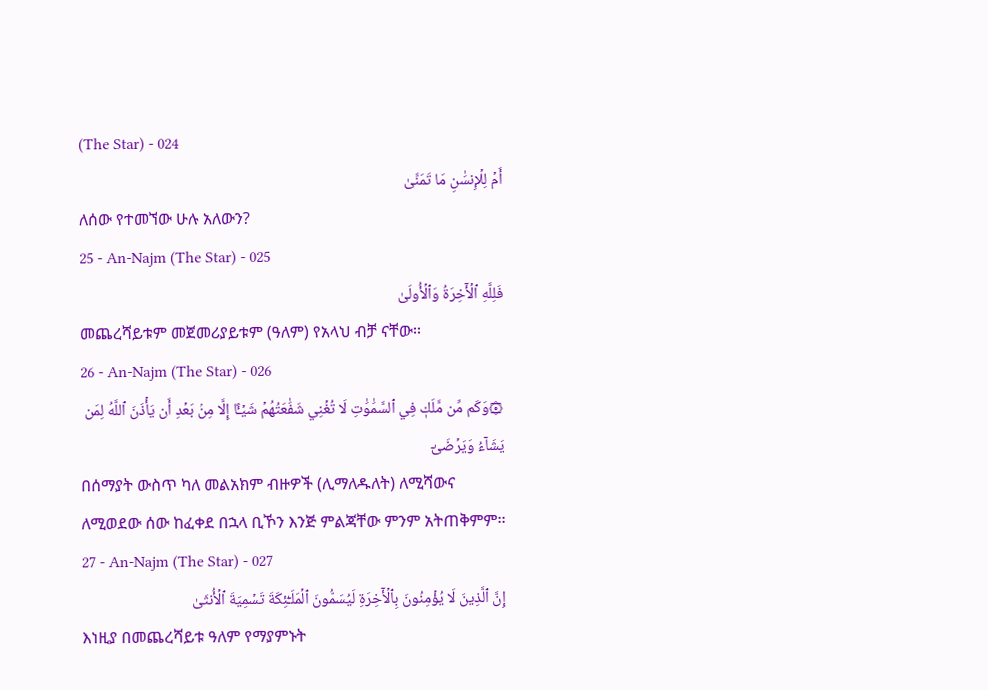(The Star) - 024
أَمۡ لِلۡإِنسَٰنِ مَا تَمَنَّىٰ
ለሰው የተመኘው ሁሉ አለውን?
25 - An-Najm (The Star) - 025
فَلِلَّهِ ٱلۡأٓخِرَةُ وَٱلۡأُولَىٰ
መጨረሻይቱም መጀመሪያይቱም (ዓለም) የአላህ ብቻ ናቸው፡፡
26 - An-Najm (The Star) - 026
۞وَكَم مِّن مَّلَكٖ فِي ٱلسَّمَٰوَٰتِ لَا تُغۡنِي شَفَٰعَتُهُمۡ شَيۡـًٔا إِلَّا مِنۢ بَعۡدِ أَن يَأۡذَنَ ٱللَّهُ لِمَن يَشَآءُ وَيَرۡضَىٰٓ
በሰማያት ውስጥ ካለ መልአክም ብዙዎች (ሊማለዱለት) ለሚሻውና ለሚወደው ሰው ከፈቀደ በኋላ ቢኾን እንጅ ምልጃቸው ምንም አትጠቅምም፡፡
27 - An-Najm (The Star) - 027
إِنَّ ٱلَّذِينَ لَا يُؤۡمِنُونَ بِٱلۡأٓخِرَةِ لَيُسَمُّونَ ٱلۡمَلَـٰٓئِكَةَ تَسۡمِيَةَ ٱلۡأُنثَىٰ
እነዚያ በመጨረሻይቱ ዓለም የማያምኑት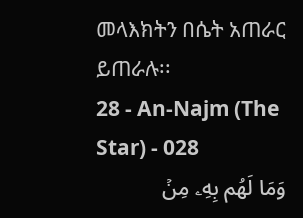መላእክትን በሴት አጠራር ይጠራሉ፡፡
28 - An-Najm (The Star) - 028
وَمَا لَهُم بِهِۦ مِنۡ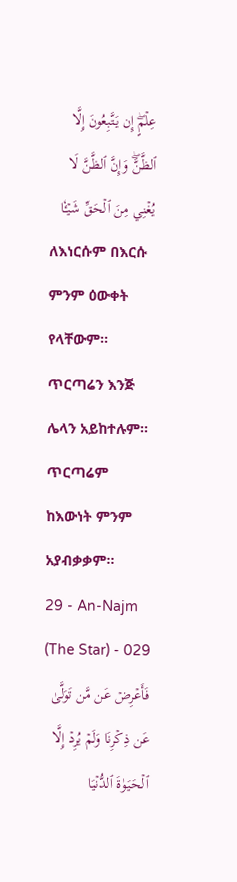عِلۡمٍۖ إِن يَتَّبِعُونَ إِلَّا ٱلظَّنَّۖ وَإِنَّ ٱلظَّنَّ لَا يُغۡنِي مِنَ ٱلۡحَقِّ شَيۡـٔٗا
ለእነርሱም በእርሱ ምንም ዕውቀት የላቸውም፡፡ ጥርጣሬን እንጅ ሌላን አይከተሉም፡፡ ጥርጣሬም ከእውነት ምንም አያብቃቃም፡፡
29 - An-Najm (The Star) - 029
فَأَعۡرِضۡ عَن مَّن تَوَلَّىٰ عَن ذِكۡرِنَا وَلَمۡ يُرِدۡ إِلَّا ٱلۡحَيَوٰةَ ٱلدُّنۡيَا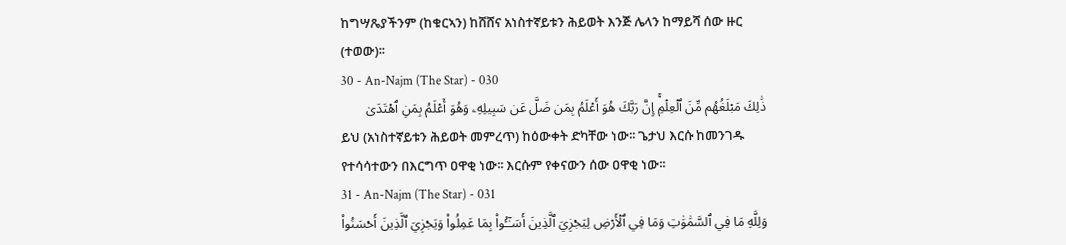ከግሣጼያችንም (ከቁርኣን) ከሸሸና አነስተኛይቱን ሕይወት እንጅ ሌላን ከማይሻ ሰው ዙር (ተወው)፡፡
30 - An-Najm (The Star) - 030
ذَٰلِكَ مَبۡلَغُهُم مِّنَ ٱلۡعِلۡمِۚ إِنَّ رَبَّكَ هُوَ أَعۡلَمُ بِمَن ضَلَّ عَن سَبِيلِهِۦ وَهُوَ أَعۡلَمُ بِمَنِ ٱهۡتَدَىٰ
ይህ (አነስተኛይቱን ሕይወት መምረጥ) ከዕውቀት ድካቸው ነው፡፡ ጌታህ እርሱ ከመንገዱ የተሳሳተውን በእርግጥ ዐዋቂ ነው፡፡ እርሱም የቀናውን ሰው ዐዋቂ ነው፡፡
31 - An-Najm (The Star) - 031
وَلِلَّهِ مَا فِي ٱلسَّمَٰوَٰتِ وَمَا فِي ٱلۡأَرۡضِ لِيَجۡزِيَ ٱلَّذِينَ أَسَـٰٓـُٔواْ بِمَا عَمِلُواْ وَيَجۡزِيَ ٱلَّذِينَ أَحۡسَنُواْ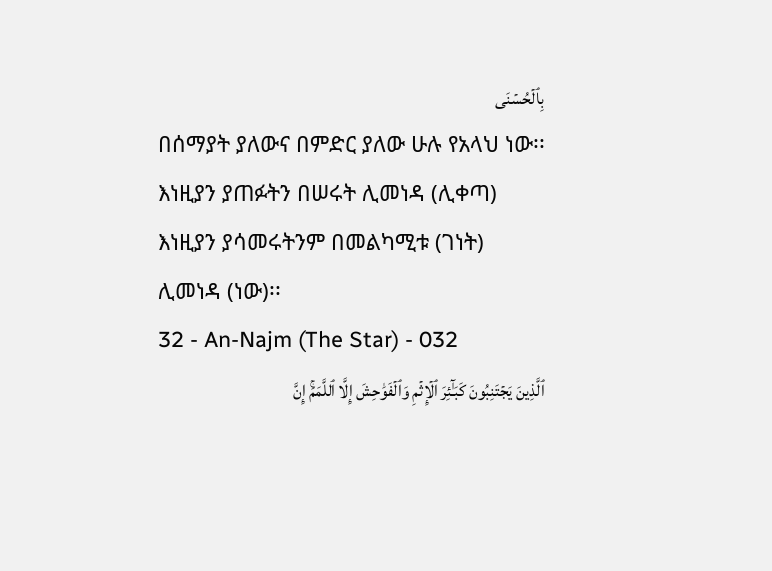بِٱلۡحُسۡنَى
በሰማያት ያለውና በምድር ያለው ሁሉ የአላህ ነው፡፡ እነዚያን ያጠፉትን በሠሩት ሊመነዳ (ሊቀጣ) እነዚያን ያሳመሩትንም በመልካሚቱ (ገነት) ሊመነዳ (ነው)፡፡
32 - An-Najm (The Star) - 032
ٱلَّذِينَ يَجۡتَنِبُونَ كَبَـٰٓئِرَ ٱلۡإِثۡمِ وَٱلۡفَوَٰحِشَ إِلَّا ٱللَّمَمَۚ إِنَّ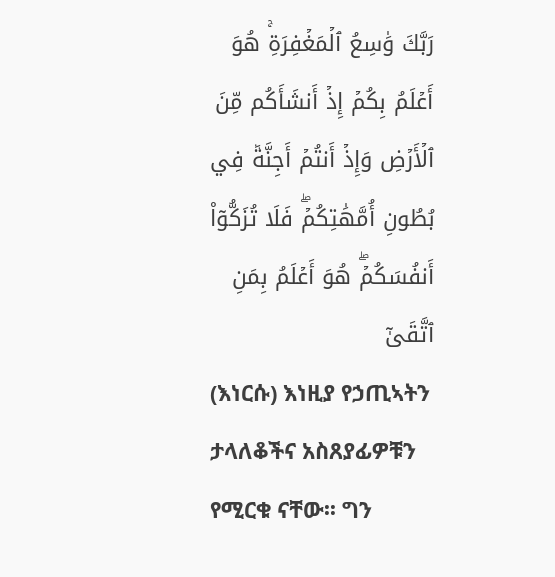رَبَّكَ وَٰسِعُ ٱلۡمَغۡفِرَةِۚ هُوَ أَعۡلَمُ بِكُمۡ إِذۡ أَنشَأَكُم مِّنَ ٱلۡأَرۡضِ وَإِذۡ أَنتُمۡ أَجِنَّةٞ فِي بُطُونِ أُمَّهَٰتِكُمۡۖ فَلَا تُزَكُّوٓاْ أَنفُسَكُمۡۖ هُوَ أَعۡلَمُ بِمَنِ ٱتَّقَىٰٓ
(እነርሱ) እነዚያ የኃጢኣትን ታላለቆችና አስጸያፊዎቹን የሚርቁ ናቸው፡፡ ግን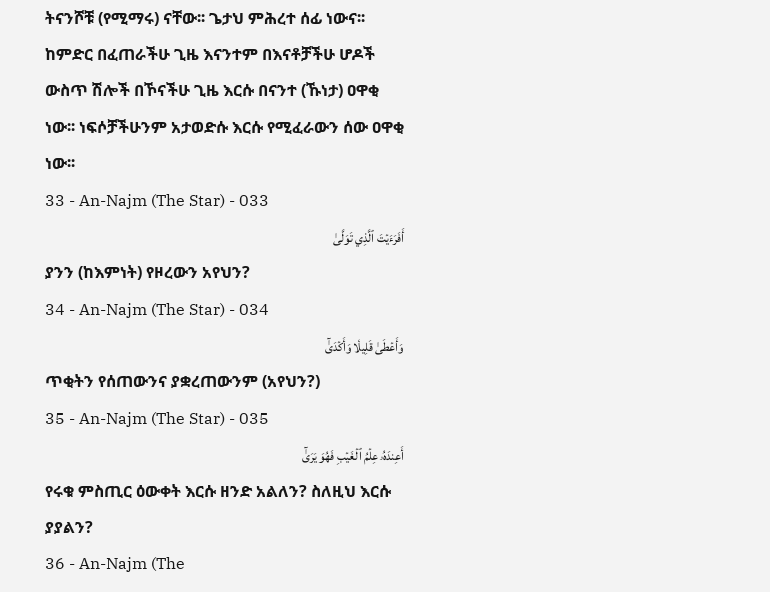ትናንሾቹ (የሚማሩ) ናቸው፡፡ ጌታህ ምሕረተ ሰፊ ነውና፡፡ ከምድር በፈጠራችሁ ጊዜ እናንተም በእናቶቻችሁ ሆዶች ውስጥ ሽሎች በኾናችሁ ጊዜ እርሱ በናንተ (ኹነታ) ዐዋቂ ነው፡፡ ነፍሶቻችሁንም አታወድሱ እርሱ የሚፈራውን ሰው ዐዋቂ ነው፡፡
33 - An-Najm (The Star) - 033
أَفَرَءَيۡتَ ٱلَّذِي تَوَلَّىٰ
ያንን (ከእምነት) የዞረውን አየህን?
34 - An-Najm (The Star) - 034
وَأَعۡطَىٰ قَلِيلٗا وَأَكۡدَىٰٓ
ጥቂትን የሰጠውንና ያቋረጠውንም (አየህን?)
35 - An-Najm (The Star) - 035
أَعِندَهُۥ عِلۡمُ ٱلۡغَيۡبِ فَهُوَ يَرَىٰٓ
የሩቁ ምስጢር ዕውቀት እርሱ ዘንድ አልለን? ስለዚህ እርሱ ያያልን?
36 - An-Najm (The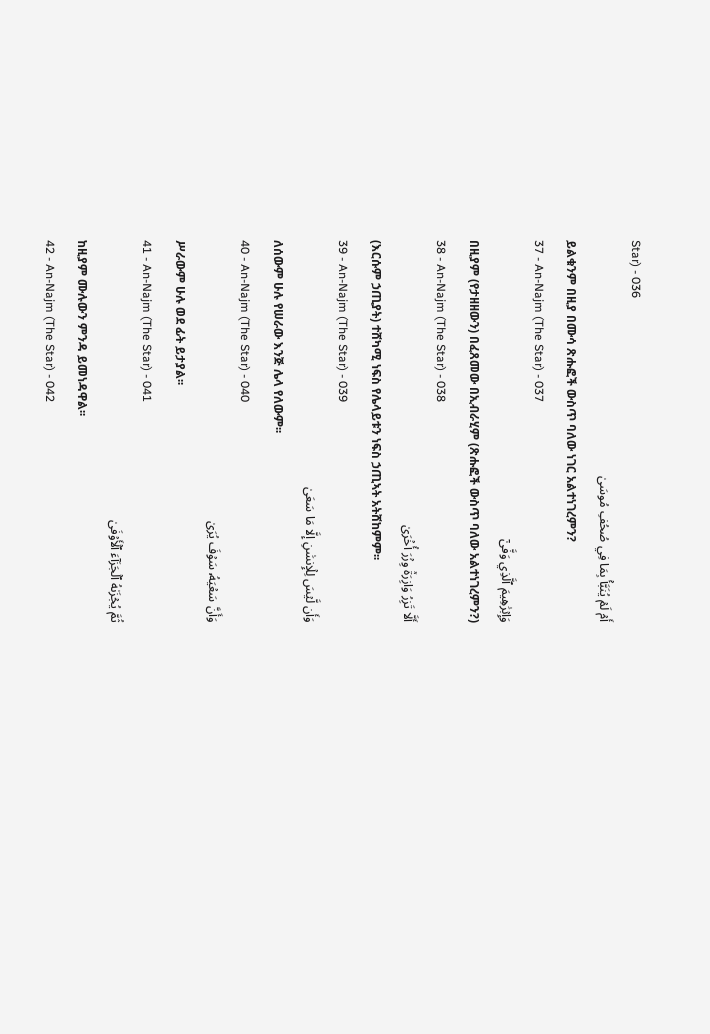Star) - 036
أَمۡ لَمۡ يُنَبَّأۡ بِمَا فِي صُحُفِ مُوسَىٰ
ይልቁንም በዚያ በሙሳ ጽሑፎች ውስጥ ባለው ነገር አልተነገረምን?
37 - An-Najm (The Star) - 037
وَإِبۡرَٰهِيمَ ٱلَّذِي وَفَّىٰٓ
በዚያም (የታዘዘውን) በፈጸመው በኢብራሂም (ጽሑፎች ውስጥ ባለው አልተነገረምን?)
38 - An-Najm (The Star) - 038
أَلَّا تَزِرُ وَازِرَةٞ وِزۡرَ أُخۡرَىٰ
(እርሱም ኃጢያት) ተሸካሚ ነፍስ የሌላይቱን ነፍስ ኃጢኣት አትሸከምም፡፡
39 - An-Najm (The Star) - 039
وَأَن لَّيۡسَ لِلۡإِنسَٰنِ إِلَّا مَا سَعَىٰ
ለሰውም ሁሉ የሠራው እንጅ ሌላ የለውም፡፡
40 - An-Najm (The Star) - 040
وَأَنَّ سَعۡيَهُۥ سَوۡفَ يُرَىٰ
ሥራውም ሁሉ ወደ ፊት ይታያል፡፡
41 - An-Najm (The Star) - 041
ثُمَّ يُجۡزَىٰهُ ٱلۡجَزَآءَ ٱلۡأَوۡفَىٰ
ከዚያም ሙሉውን ምንዳ ይመነዳዋል፡፡
42 - An-Najm (The Star) - 042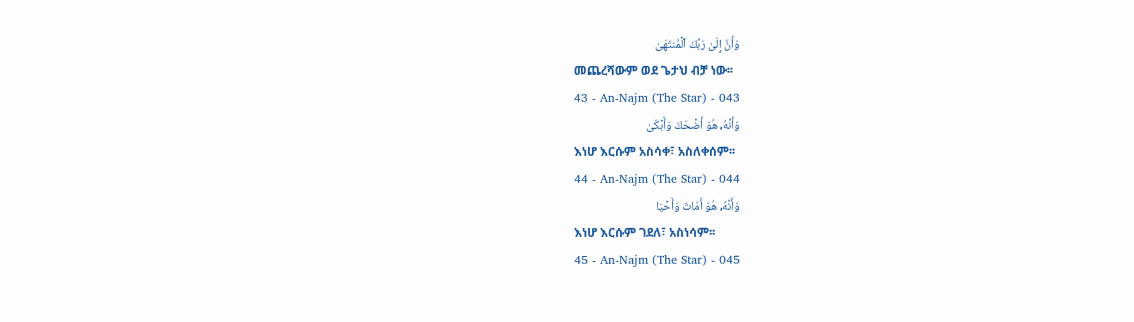وَأَنَّ إِلَىٰ رَبِّكَ ٱلۡمُنتَهَىٰ
መጨረሻውም ወደ ጌታህ ብቻ ነው፡፡
43 - An-Najm (The Star) - 043
وَأَنَّهُۥ هُوَ أَضۡحَكَ وَأَبۡكَىٰ
እነሆ እርሱም አስሳቀ፣ አስለቀሰም፡፡
44 - An-Najm (The Star) - 044
وَأَنَّهُۥ هُوَ أَمَاتَ وَأَحۡيَا
እነሆ እርሱም ገደለ፣ አስነሳም፡፡
45 - An-Najm (The Star) - 045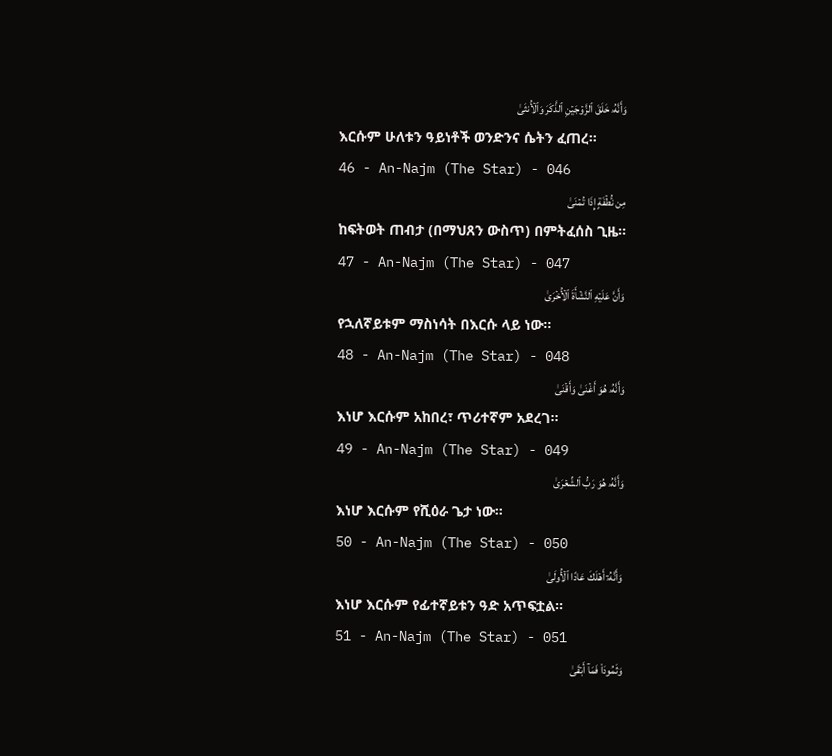وَأَنَّهُۥ خَلَقَ ٱلزَّوۡجَيۡنِ ٱلذَّكَرَ وَٱلۡأُنثَىٰ
እርሱም ሁለቱን ዓይነቶች ወንድንና ሴትን ፈጠረ፡፡
46 - An-Najm (The Star) - 046
مِن نُّطۡفَةٍ إِذَا تُمۡنَىٰ
ከፍትወት ጠብታ (በማህጸን ውስጥ) በምትፈሰስ ጊዜ፡፡
47 - An-Najm (The Star) - 047
وَأَنَّ عَلَيۡهِ ٱلنَّشۡأَةَ ٱلۡأُخۡرَىٰ
የኋለኛይቱም ማስነሳት በእርሱ ላይ ነው፡፡
48 - An-Najm (The Star) - 048
وَأَنَّهُۥ هُوَ أَغۡنَىٰ وَأَقۡنَىٰ
እነሆ እርሱም አከበረ፣ ጥሪተኛም አደረገ፡፡
49 - An-Najm (The Star) - 049
وَأَنَّهُۥ هُوَ رَبُّ ٱلشِّعۡرَىٰ
እነሆ እርሱም የሺዕራ ጌታ ነው፡፡
50 - An-Najm (The Star) - 050
وَأَنَّهُۥٓ أَهۡلَكَ عَادًا ٱلۡأُولَىٰ
እነሆ እርሱም የፊተኛይቱን ዓድ አጥፍቷል፡፡
51 - An-Najm (The Star) - 051
وَثَمُودَاْ فَمَآ أَبۡقَىٰ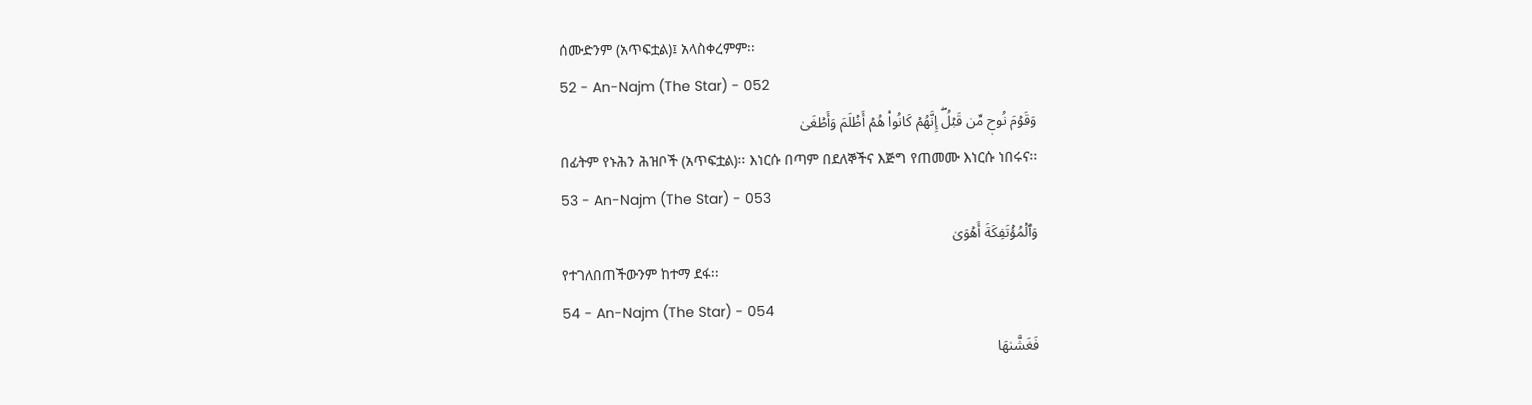ሰሙድንም (አጥፍቷል)፤ አላስቀረምም፡፡
52 - An-Najm (The Star) - 052
وَقَوۡمَ نُوحٖ مِّن قَبۡلُۖ إِنَّهُمۡ كَانُواْ هُمۡ أَظۡلَمَ وَأَطۡغَىٰ
በፊትም የኑሕን ሕዝቦች (አጥፍቷል)፡፡ እነርሱ በጣም በደለኞችና እጅግ የጠመሙ እነርሱ ነበሩና፡፡
53 - An-Najm (The Star) - 053
وَٱلۡمُؤۡتَفِكَةَ أَهۡوَىٰ
የተገለበጠችውንም ከተማ ደፋ፡፡
54 - An-Najm (The Star) - 054
فَغَشَّىٰهَا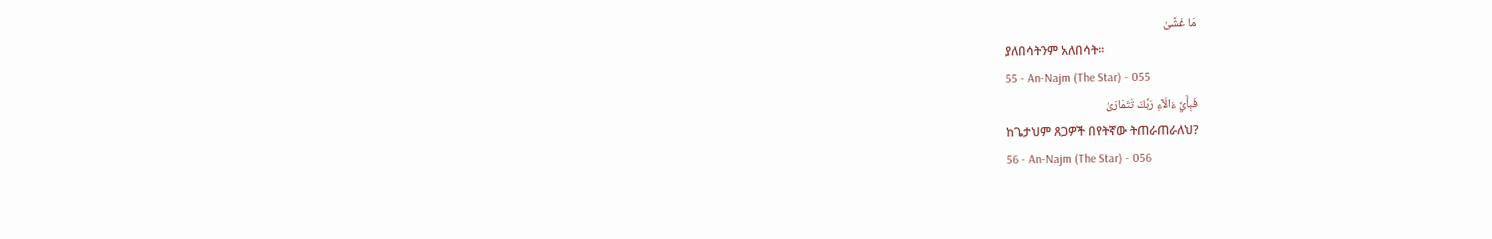مَا غَشَّىٰ
ያለበሳትንም አለበሳት፡፡
55 - An-Najm (The Star) - 055
فَبِأَيِّ ءَالَآءِ رَبِّكَ تَتَمَارَىٰ
ከጌታህም ጸጋዎች በየትኛው ትጠራጠራለህ?
56 - An-Najm (The Star) - 056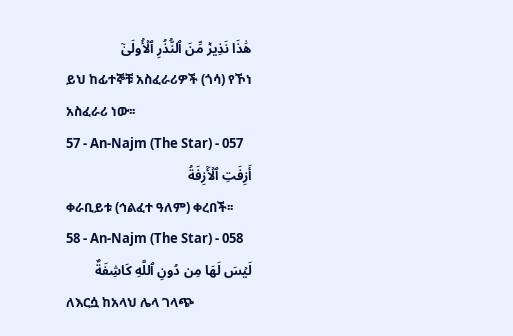هَٰذَا نَذِيرٞ مِّنَ ٱلنُّذُرِ ٱلۡأُولَىٰٓ
ይህ ከፊተኞቹ አስፈራሪዎች (ጎሳ) የኾነ አስፈራሪ ነው፡፡
57 - An-Najm (The Star) - 057
أَزِفَتِ ٱلۡأٓزِفَةُ
ቀራቢይቱ (ኅልፈተ ዓለም) ቀረበች፡፡
58 - An-Najm (The Star) - 058
لَيۡسَ لَهَا مِن دُونِ ٱللَّهِ كَاشِفَةٌ
ለእርሷ ከአላህ ሌላ ገላጭ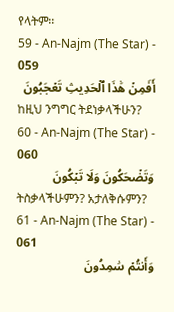የላትም፡፡
59 - An-Najm (The Star) - 059
أَفَمِنۡ هَٰذَا ٱلۡحَدِيثِ تَعۡجَبُونَ
ከዚህ ንግግር ትደነቃላችሁን?
60 - An-Najm (The Star) - 060
وَتَضۡحَكُونَ وَلَا تَبۡكُونَ
ትስቃላችሁምን? አታለቅሱምን?
61 - An-Najm (The Star) - 061
وَأَنتُمۡ سَٰمِدُونَ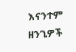እናንተም ዘንጊዎች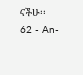ናችሁ፡፡
62 - An-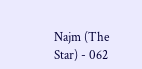Najm (The Star) - 062